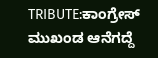TRIBUTE:ಕಾಂಗ್ರೇಸ್ ಮುಖಂಡ ಆನೆಗದ್ದೆ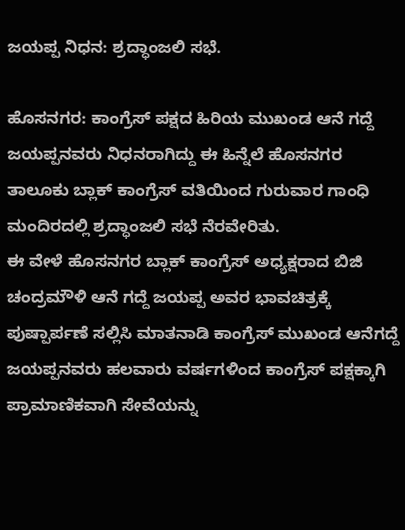ಜಯಪ್ಪ ನಿಧನ: ಶ್ರದ್ಧಾಂಜಲಿ ಸಭೆ.

ಹೊಸನಗರ: ಕಾಂಗ್ರೆಸ್ ಪಕ್ಷದ ಹಿರಿಯ ಮುಖಂಡ ಆನೆ ಗದ್ದೆ ಜಯಪ್ಪನವರು ನಿಧನರಾಗಿದ್ದು ಈ ಹಿನ್ನೆಲೆ ಹೊಸನಗರ ತಾಲೂಕು ಬ್ಲಾಕ್ ಕಾಂಗ್ರೆಸ್ ವತಿಯಿಂದ ಗುರುವಾರ ಗಾಂಧಿ ಮಂದಿರದಲ್ಲಿ ಶ್ರದ್ಧಾಂಜಲಿ ಸಭೆ ನೆರವೇರಿತು.
ಈ ವೇಳೆ ಹೊಸನಗರ ಬ್ಲಾಕ್ ಕಾಂಗ್ರೆಸ್ ಅಧ್ಯಕ್ಷರಾದ ಬಿಜಿ ಚಂದ್ರಮೌಳಿ ಆನೆ ಗದ್ದೆ ಜಯಪ್ಪ ಅವರ ಭಾವಚಿತ್ರಕ್ಕೆ ಪುಷ್ಪಾರ್ಪಣೆ ಸಲ್ಲಿಸಿ ಮಾತನಾಡಿ ಕಾಂಗ್ರೆಸ್ ಮುಖಂಡ ಆನೆಗದ್ದೆ ಜಯಪ್ಪನವರು ಹಲವಾರು ವರ್ಷಗಳಿಂದ ಕಾಂಗ್ರೆಸ್ ಪಕ್ಷಕ್ಕಾಗಿ ಪ್ರಾಮಾಣಿಕವಾಗಿ ಸೇವೆಯನ್ನು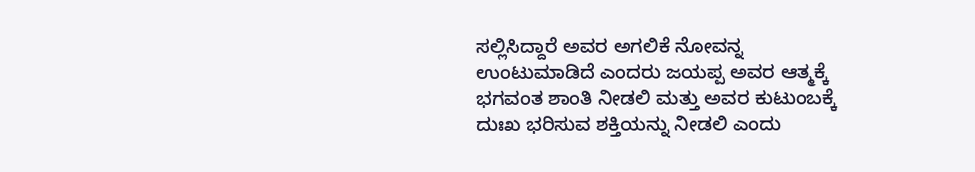ಸಲ್ಲಿಸಿದ್ದಾರೆ ಅವರ ಅಗಲಿಕೆ ನೋವನ್ನ ಉಂಟುಮಾಡಿದೆ ಎಂದರು ಜಯಪ್ಪ ಅವರ ಆತ್ಮಕ್ಕೆ ಭಗವಂತ ಶಾಂತಿ ನೀಡಲಿ ಮತ್ತು ಅವರ ಕುಟುಂಬಕ್ಕೆ ದುಃಖ ಭರಿಸುವ ಶಕ್ತಿಯನ್ನು ನೀಡಲಿ ಎಂದು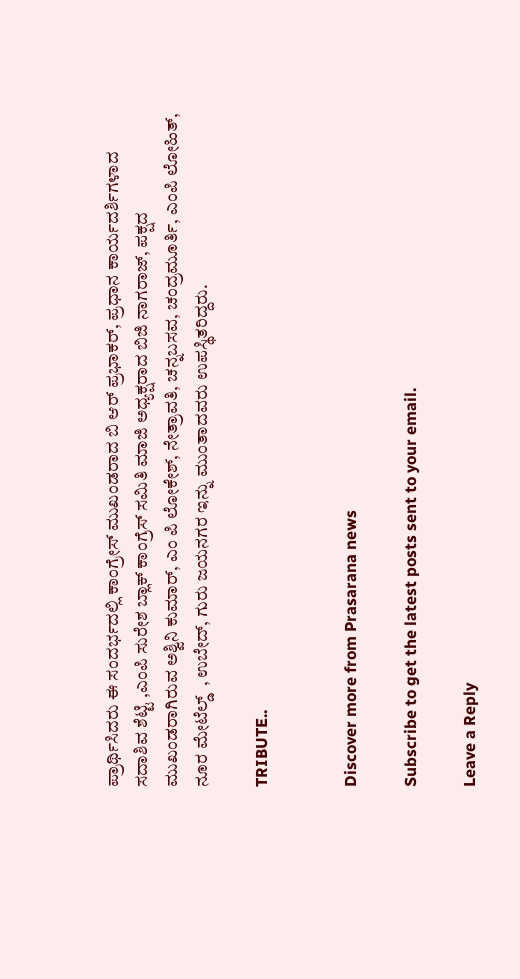ಪ್ರಾರ್ಥಿಸಿದರು ಈ ಸಂದರ್ಭದಲ್ಲಿ ಕಾಂಗ್ರೇಸ್ ಮುಖಂಡರಾದ ಬಿ ಆರ್ ಪ್ರಭಾಕರ್, ಪ್ರಧಾನ ಕಾರ್ಯದರ್ಶಿಗಳಾದ ಸದಾಶಿವ ಶೆಟ್ಟಿ ,ಎಂಪಿ ಸುರೇಶ ಬ್ಲಾಕ್ ಕಾಂಗ್ರೆಸ್ ಸಮಿತಿ ಮಾಜಿ ಅಧ್ಯಕ್ಷರಾದ ಬಿಜಿ ನಾಗರಾಜ್, ಪಕ್ಷದ ಮುಖಂಡರಾಗಿರುವ ಅಶ್ವಿನಿ ಕುಮಾರ್, ಎಂ ಪಿ ಲೋಕೇಶ್, ನೇತ್ರಾವತಿ, ಚನ್ನಬಸವ, ಚಂದ್ರಮೂರ್ತಿ, ಎಂಪಿ ಲೋಹಿತ್, ನೂರ ಮೇಟೆಲ್ಡ್  , ಉಬೇದ್, ಗುರು ಜಯನಗರ ಇನ್ನು ಮುಂತಾದವರು ಉಪಸ್ಥಿತರಿದ್ದರು.

TRIBUTE..


Discover more from Prasarana news

Subscribe to get the latest posts sent to your email.

Leave a Reply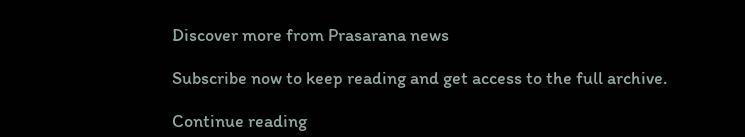Discover more from Prasarana news

Subscribe now to keep reading and get access to the full archive.

Continue reading